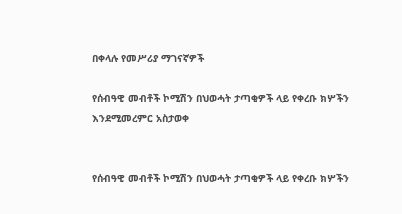በቀላሉ የመሥሪያ ማገናኛዎች

የሰብዓዊ መብቶች ኮሚሽን በህወሓት ታጣቂዎች ላይ የቀረቡ ክሦችን እንደሚመረምር አስታወቀ


የሰብዓዊ መብቶች ኮሚሽን በህወሓት ታጣቂዎች ላይ የቀረቡ ክሦችን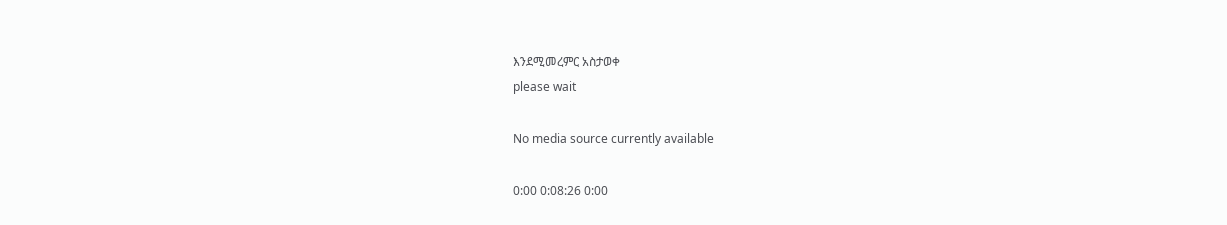እንደሚመረምር አስታወቀ
please wait

No media source currently available

0:00 0:08:26 0:00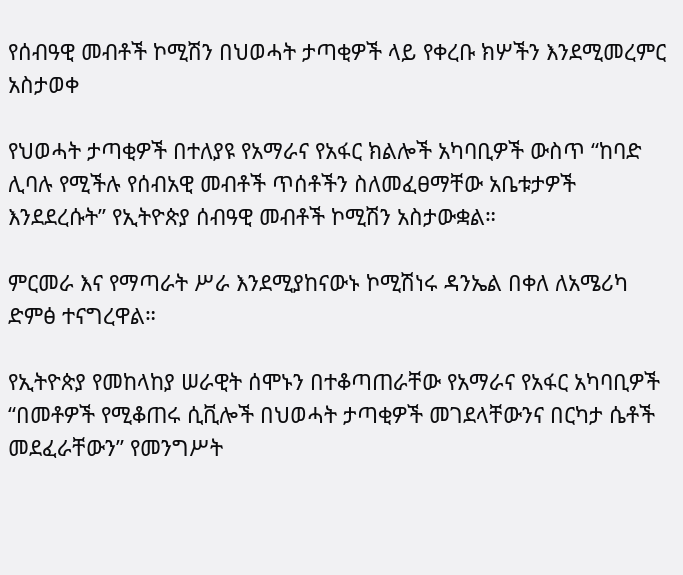የሰብዓዊ መብቶች ኮሚሽን በህወሓት ታጣቂዎች ላይ የቀረቡ ክሦችን እንደሚመረምር አስታወቀ

የህወሓት ታጣቂዎች በተለያዩ የአማራና የአፋር ክልሎች አካባቢዎች ውስጥ “ከባድ ሊባሉ የሚችሉ የሰብአዊ መብቶች ጥሰቶችን ስለመፈፀማቸው አቤቱታዎች እንደደረሱት” የኢትዮጵያ ሰብዓዊ መብቶች ኮሚሽን አስታውቋል።

ምርመራ እና የማጣራት ሥራ እንደሚያከናውኑ ኮሚሽነሩ ዳንኤል በቀለ ለአሜሪካ ድምፅ ተናግረዋል።

የኢትዮጵያ የመከላከያ ሠራዊት ሰሞኑን በተቆጣጠራቸው የአማራና የአፋር አካባቢዎች “በመቶዎች የሚቆጠሩ ሲቪሎች በህወሓት ታጣቂዎች መገደላቸውንና በርካታ ሴቶች መደፈራቸውን” የመንግሥት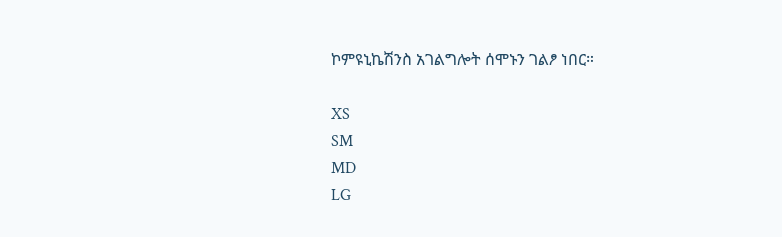ኮምዩኒኬሽንስ አገልግሎት ሰሞኑን ገልፆ ነበር።

XS
SM
MD
LG